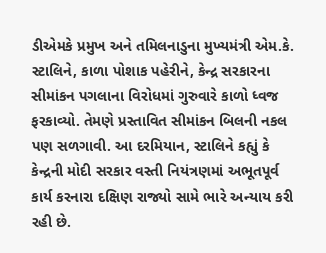ડીએમકે પ્રમુખ અને તમિલનાડુના મુખ્યમંત્રી એમ.કે. સ્ટાલિને, કાળા પોશાક પહેરીને, કેન્દ્ર સરકારના સીમાંકન પગલાના વિરોધમાં ગુરુવારે કાળો ધ્વજ ફરકાવ્યો. તેમણે પ્રસ્તાવિત સીમાંકન બિલની નકલ પણ સળગાવી. આ દરમિયાન, સ્ટાલિને કહ્યું કે કેન્દ્રની મોદી સરકાર વસ્તી નિયંત્રણમાં અભૂતપૂર્વ કાર્ય કરનારા દક્ષિણ રાજ્યો સામે ભારે અન્યાય કરી રહી છે.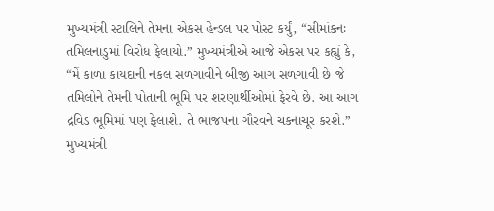મુખ્યમંત્રી સ્ટાલિને તેમના એકસ હેન્ડલ પર પોસ્ટ કર્યું, “સીમાંકનઃ તમિલનાડુમાં વિરોધ ફેલાયો.” મુખ્યમંત્રીએ આજે એકસ પર કહ્યું કે, “મેં કાળા કાયદાની નકલ સળગાવીને બીજી આગ સળગાવી છે જે તમિલોને તેમની પોતાની ભૂમિ પર શરણાર્થીઓમાં ફેરવે છે. આ આગ દ્રવિડ ભૂમિમાં પણ ફેલાશે. તે ભાજપના ગૌરવને ચકનાચૂર કરશે.”
મુખ્યમંત્રી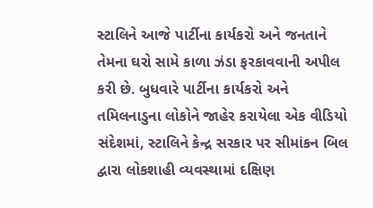સ્ટાલિને આજે પાર્ટીના કાર્યકરો અને જનતાને તેમના ઘરો સામે કાળા ઝંડા ફરકાવવાની અપીલ કરી છે. બુધવારે પાર્ટીના કાર્યકરો અને તમિલનાડુના લોકોને જાહેર કરાયેલા એક વીડિયો સંદેશમાં, સ્ટાલિને કેન્દ્ર સરકાર પર સીમાંકન બિલ દ્વારા લોકશાહી વ્યવસ્થામાં દક્ષિણ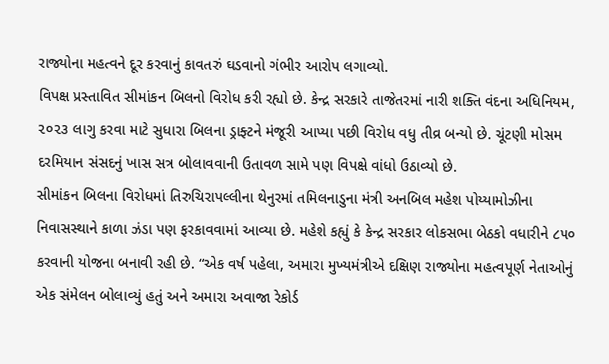રાજ્યોના મહત્વને દૂર કરવાનું કાવતરું ઘડવાનો ગંભીર આરોપ લગાવ્યો.
વિપક્ષ પ્રસ્તાવિત સીમાંકન બિલનો વિરોધ કરી રહ્યો છે. કેન્દ્ર સરકારે તાજેતરમાં નારી શક્તિ વંદના અધિનિયમ, ૨૦૨૩ લાગુ કરવા માટે સુધારા બિલના ડ્રાફ્ટને મંજૂરી આપ્યા પછી વિરોધ વધુ તીવ્ર બન્યો છે. ચૂંટણી મોસમ દરમિયાન સંસદનું ખાસ સત્ર બોલાવવાની ઉતાવળ સામે પણ વિપક્ષે વાંધો ઉઠાવ્યો છે.
સીમાંકન બિલના વિરોધમાં તિરુચિરાપલ્લીના થેનુરમાં તમિલનાડુના મંત્રી અનબિલ મહેશ પોય્યામોઝીના નિવાસસ્થાને કાળા ઝંડા પણ ફરકાવવામાં આવ્યા છે. મહેશે કહ્યું કે કેન્દ્ર સરકાર લોકસભા બેઠકો વધારીને ૮૫૦ કરવાની યોજના બનાવી રહી છે. “એક વર્ષ પહેલા, અમારા મુખ્યમંત્રીએ દક્ષિણ રાજ્યોના મહત્વપૂર્ણ નેતાઓનું એક સંમેલન બોલાવ્યું હતું અને અમારા અવાજા રેકોર્ડ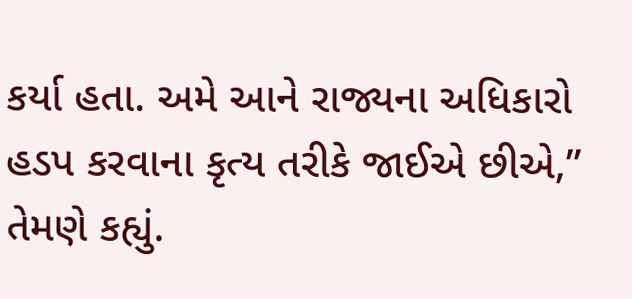કર્યા હતા. અમે આને રાજ્યના અધિકારો હડપ કરવાના કૃત્ય તરીકે જાઈએ છીએ,” તેમણે કહ્યું.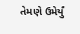તેમણે ઉમેર્યું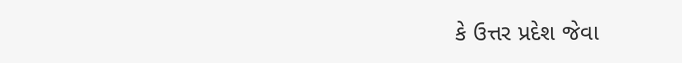કે ઉત્તર પ્રદેશ જેવા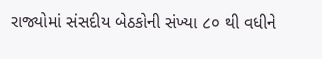રાજ્યોમાં સંસદીય બેઠકોની સંખ્યા ૮૦ થી વધીને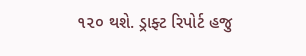૧૨૦ થશે. ડ્રાફ્ટ રિપોર્ટ હજુ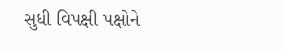સુધી વિપક્ષી પક્ષોને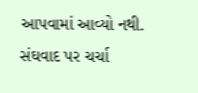આપવામાં આવ્યો નથી. સંઘવાદ પર ચર્ચા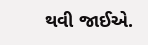થવી જાઈએ.